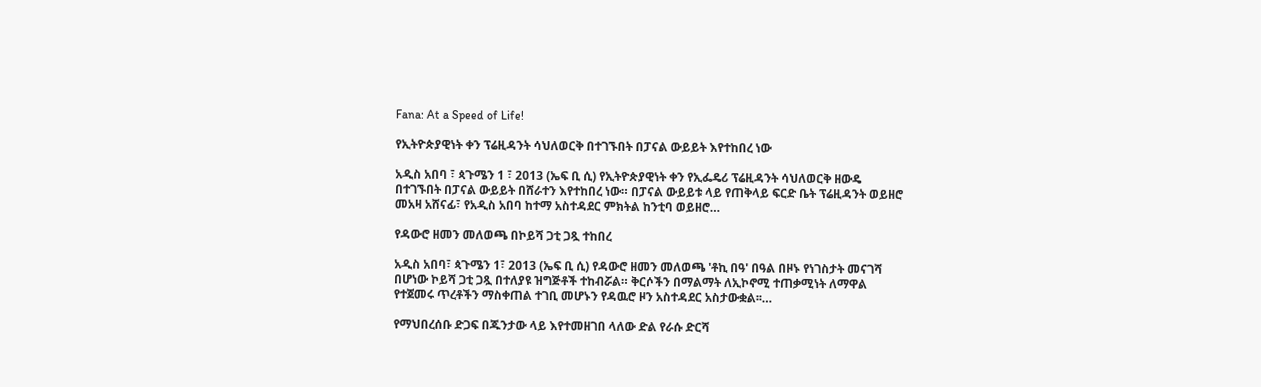Fana: At a Speed of Life!

የኢትዮጵያዊነት ቀን ፕሬዚዳንት ሳህለወርቅ በተገኙበት በፓናል ውይይት እየተከበረ ነው

አዲስ አበባ ፣ ጳጉሜን 1 ፣ 2013 (ኤፍ ቢ ሲ) የኢትዮጵያዊነት ቀን የኢፌዴሪ ፕሬዚዳንት ሳህለወርቅ ዘውዴ በተገኙበት በፓናል ውይይት በሸራተን እየተከበረ ነው። በፓናል ውይይቱ ላይ የጠቅላይ ፍርድ ቤት ፕሬዚዳንት ወይዘሮ መአዛ አሸናፊ፣ የአዲስ አበባ ከተማ አስተዳደር ምክትል ከንቲባ ወይዘሮ…

የዳውሮ ዘመን መለወጫ በኮይሻ ጋቲ ጋጿ ተከበረ

አዲስ አበባ፣ ጳጉሜን 1፣ 2013 (ኤፍ ቢ ሲ) የዳውሮ ዘመን መለወጫ 'ቶኪ በዓ' በዓል በዞኑ የነገስታት መናገሻ በሆነው ኮይሻ ጋቲ ጋጿ በተለያዩ ዝግጅቶች ተከብሯል። ቅርሶችን በማልማት ለኢኮኖሚ ተጠቃሚነት ለማዋል የተጀመሩ ጥረቶችን ማስቀጠል ተገቢ መሆኑን የዳዉሮ ዞን አስተዳደር አስታውቋል፡፡…

የማህበረሰቡ ድጋፍ በጁንታው ላይ እየተመዘገበ ላለው ድል የራሱ ድርሻ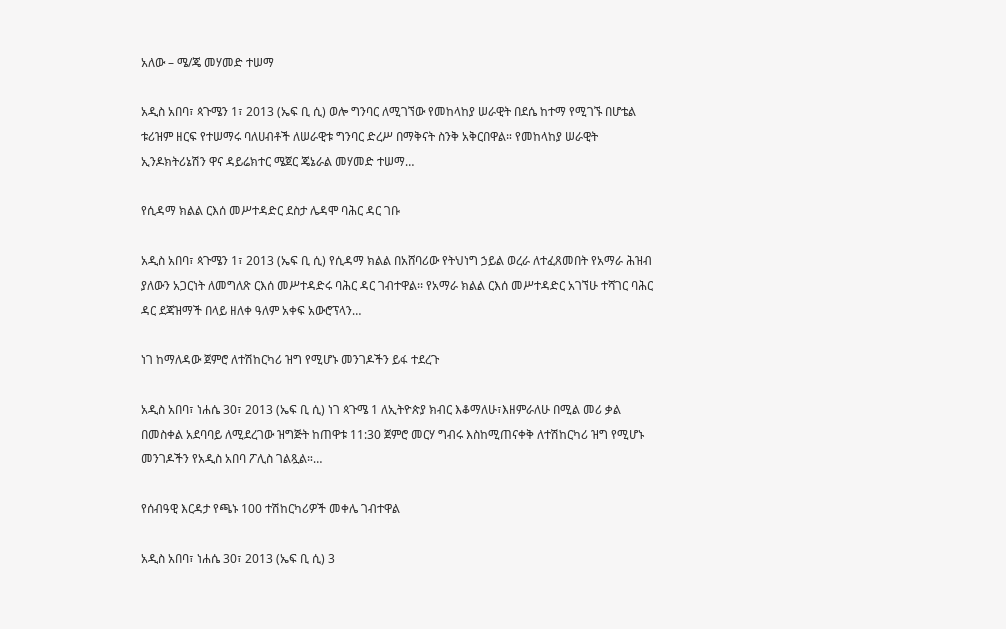አለው – ሜ/ጄ መሃመድ ተሠማ

አዲስ አበባ፣ ጳጉሜን 1፣ 2013 (ኤፍ ቢ ሲ) ወሎ ግንባር ለሚገኘው የመከላከያ ሠራዊት በደሴ ከተማ የሚገኙ በሆቴል ቱሪዝም ዘርፍ የተሠማሩ ባለሀብቶች ለሠራዊቱ ግንባር ድረሥ በማቅናት ስንቅ አቅርበዋል። የመከላከያ ሠራዊት ኢንዶክትሪኔሽን ዋና ዳይሬክተር ሜጀር ጄኔራል መሃመድ ተሠማ…

የሲዳማ ክልል ርእሰ መሥተዳድር ደስታ ሌዳሞ ባሕር ዳር ገቡ

አዲስ አበባ፣ ጳጉሜን 1፣ 2013 (ኤፍ ቢ ሲ) የሲዳማ ክልል በአሸባሪው የትህነግ ኃይል ወረራ ለተፈጸመበት የአማራ ሕዝብ ያለውን አጋርነት ለመግለጽ ርእሰ መሥተዳድሩ ባሕር ዳር ገብተዋል፡፡ የአማራ ክልል ርእሰ መሥተዳድር አገኘሁ ተሻገር ባሕር ዳር ደጃዝማች በላይ ዘለቀ ዓለም አቀፍ አውሮፕላን…

ነገ ከማለዳው ጀምሮ ለተሽከርካሪ ዝግ የሚሆኑ መንገዶችን ይፋ ተደረጉ

አዲስ አበባ፣ ነሐሴ 30፣ 2013 (ኤፍ ቢ ሲ) ነገ ጳጉሜ 1 ለኢትዮጵያ ክብር እቆማለሁ፣እዘምራለሁ በሚል መሪ ቃል በመስቀል አደባባይ ለሚደረገው ዝግጅት ከጠዋቱ 11:30 ጀምሮ መርሃ ግብሩ እስከሚጠናቀቅ ለተሽከርካሪ ዝግ የሚሆኑ መንገዶችን የአዲስ አበባ ፖሊስ ገልጿል።…

የሰብዓዊ እርዳታ የጫኑ 100 ተሽከርካሪዎች መቀሌ ገብተዋል

አዲስ አበባ፣ ነሐሴ 30፣ 2013 (ኤፍ ቢ ሲ) 3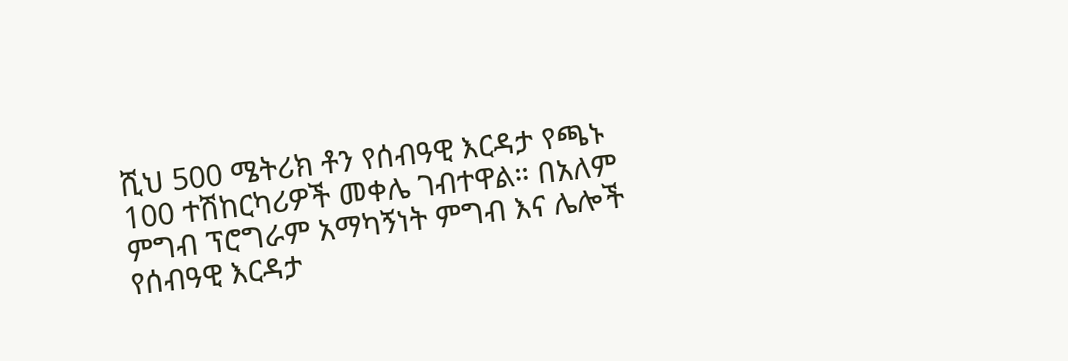ሺህ 500 ሜትሪክ ቶን የሰብዓዊ እርዳታ የጫኑ 100 ተሽከርካሪዎች መቀሌ ገብተዋል። በአለም ምግብ ፕሮግራም አማካኝነት ምግብ እና ሌሎች የሰብዓዊ እርዳታ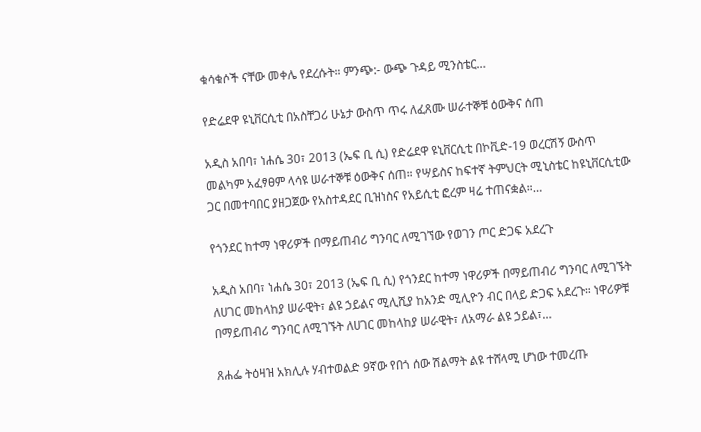ቁሳቁሶች ናቸው መቀሌ የደረሱት። ምንጭ:- ውጭ ጉዳይ ሚንስቴር…

የድሬደዋ ዩኒቨርሲቲ በአስቸጋሪ ሁኔታ ውስጥ ጥሩ ለፈጸሙ ሠራተኞቹ ዕውቅና ሰጠ

አዲስ አበባ፣ ነሐሴ 30፣ 2013 (ኤፍ ቢ ሲ) የድሬደዋ ዩኒቨርሲቲ በኮቪድ-19 ወረርሽኝ ውስጥ መልካም አፈፃፀም ላሳዩ ሠራተኞቹ ዕውቅና ሰጠ። የሣይስና ከፍተኛ ትምህርት ሚኒስቴር ከዩኒቨርሲቲው ጋር በመተባበር ያዘጋጀው የአስተዳደር ቢዝነስና የአይሲቲ ፎረም ዛሬ ተጠናቋል።…

የጎንደር ከተማ ነዋሪዎች በማይጠብሪ ግንባር ለሚገኘው የወገን ጦር ድጋፍ አደረጉ

አዲስ አበባ፣ ነሐሴ 30፣ 2013 (ኤፍ ቢ ሲ) የጎንደር ከተማ ነዋሪዎች በማይጠብሪ ግንባር ለሚገኙት ለሀገር መከላከያ ሠራዊት፣ ልዩ ኃይልና ሚሊሺያ ከአንድ ሚሊዮን ብር በላይ ድጋፍ አደረጉ። ነዋሪዎቹ በማይጠብሪ ግንባር ለሚገኙት ለሀገር መከላከያ ሠራዊት፣ ለአማራ ልዩ ኃይል፣…

ጸሐፌ ትዕዛዝ አክሊሉ ሃብተወልድ 9ኛው የበጎ ሰው ሽልማት ልዩ ተሸላሚ ሆነው ተመረጡ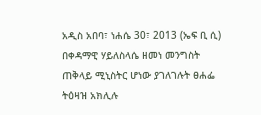አዲስ አበባ፣ ነሐሴ 30፣ 2013 (ኤፍ ቢ ሲ) በቀዳማዊ ሃይለስላሴ ዘመነ መንግስት ጠቅላይ ሚኒስትር ሆነው ያገለገሉት ፀሐፌ ትዕዛዝ አክሊሉ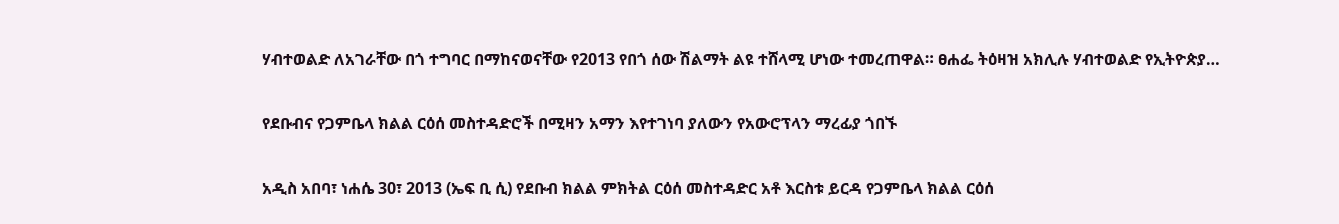ሃብተወልድ ለአገራቸው በጎ ተግባር በማከናወናቸው የ2013 የበጎ ሰው ሽልማት ልዩ ተሸላሚ ሆነው ተመረጠዋል። ፀሐፌ ትዕዛዝ አክሊሉ ሃብተወልድ የኢትዮጵያ…

የደቡብና የጋምቤላ ክልል ርዕሰ መስተዳድሮች በሚዛን አማን እየተገነባ ያለውን የአውሮፕላን ማረፊያ ጎበኙ

አዲስ አበባ፣ ነሐሴ 30፣ 2013 (ኤፍ ቢ ሲ) የደቡብ ክልል ምክትል ርዕሰ መስተዳድር አቶ እርስቱ ይርዳ የጋምቤላ ክልል ርዕሰ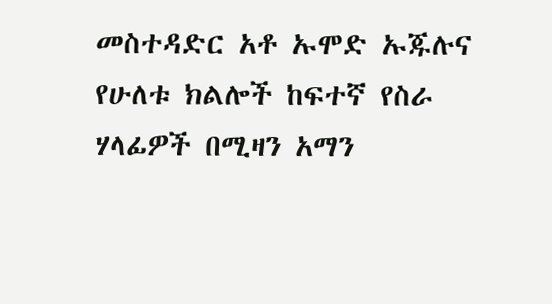መስተዳድር አቶ ኡሞድ ኡጁሉና የሁለቱ ክልሎች ከፍተኛ የስራ ሃላፊዎች በሚዛን አማን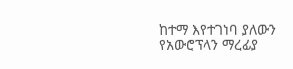ከተማ እየተገነባ ያለውን የአውሮፕላን ማረፊያ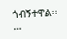ጎብኝተዋል፡፡…